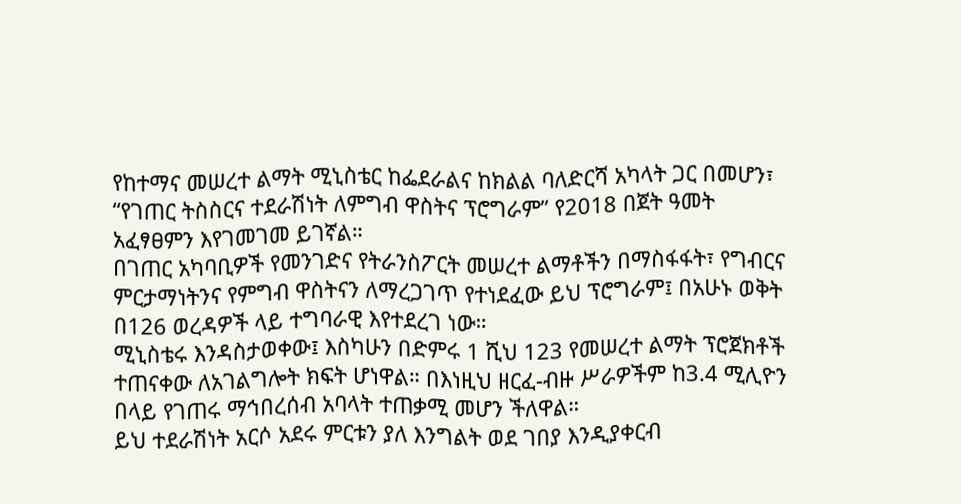የከተማና መሠረተ ልማት ሚኒስቴር ከፌደራልና ከክልል ባለድርሻ አካላት ጋር በመሆን፣ “የገጠር ትስስርና ተደራሽነት ለምግብ ዋስትና ፕሮግራም” የ2018 በጀት ዓመት አፈፃፀምን እየገመገመ ይገኛል።
በገጠር አካባቢዎች የመንገድና የትራንስፖርት መሠረተ ልማቶችን በማስፋፋት፣ የግብርና ምርታማነትንና የምግብ ዋስትናን ለማረጋገጥ የተነደፈው ይህ ፕሮግራም፤ በአሁኑ ወቅት በ126 ወረዳዎች ላይ ተግባራዊ እየተደረገ ነው።
ሚኒስቴሩ እንዳስታወቀው፤ እስካሁን በድምሩ 1 ሺህ 123 የመሠረተ ልማት ፕሮጀክቶች ተጠናቀው ለአገልግሎት ክፍት ሆነዋል። በእነዚህ ዘርፈ-ብዙ ሥራዎችም ከ3.4 ሚሊዮን በላይ የገጠሩ ማኅበረሰብ አባላት ተጠቃሚ መሆን ችለዋል።
ይህ ተደራሽነት አርሶ አደሩ ምርቱን ያለ እንግልት ወደ ገበያ እንዲያቀርብ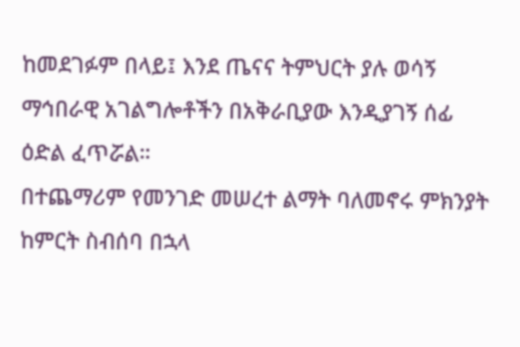ከመደገፉም በላይ፤ እንደ ጤናና ትምህርት ያሉ ወሳኝ ማኅበራዊ አገልግሎቶችን በአቅራቢያው እንዲያገኝ ሰፊ ዕድል ፈጥሯል።
በተጨማሪም የመንገድ መሠረተ ልማት ባለመኖሩ ምክንያት ከምርት ስብሰባ በኋላ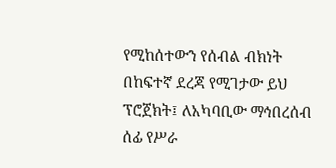የሚከሰተውን የሰብል ብክነት በከፍተኛ ደረጃ የሚገታው ይህ ፕሮጀክት፤ ለአካባቢው ማኅበረሰብ ሰፊ የሥራ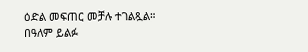ዕድል መፍጠር መቻሉ ተገልጿል።
በዓለም ይልፉ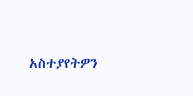አስተያየትዎን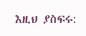እዚህ ያስፍሩ: